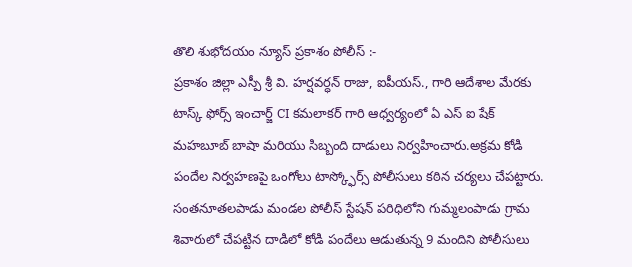తొలి శుభోదయం న్యూస్ ప్రకాశం పోలీస్ :-
ప్రకాశం జిల్లా ఎస్పీ శ్రీ వి. హర్షవర్ధన్ రాజు, ఐపీయస్., గారి ఆదేశాల మేరకు టాస్క్ ఫోర్స్ ఇంచార్జ్ CI కమలాకర్ గారి ఆధ్వర్యంలో ఏ ఎస్ ఐ షేక్ మహబూబ్ బాషా మరియు సిబ్బంది దాడులు నిర్వహించారు.అక్రమ కోడి పందేల నిర్వహణపై ఒంగోలు టాస్క్ఫోర్స్ పోలీసులు కఠిన చర్యలు చేపట్టారు. సంతనూతలపాడు మండల పోలీస్ స్టేషన్ పరిధిలోని గుమ్మలంపాడు గ్రామ శివారులో చేపట్టిన దాడిలో కోడి పందేలు ఆడుతున్న 9 మందిని పోలీసులు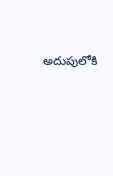అదుపులోకి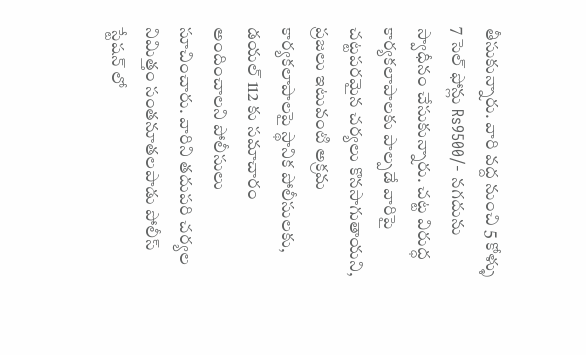తీసుకున్నారు. వారి వద్ద నుంచి 5 కోళ్ళు 7 సెల్ ఫోన్లు Rs9500/- నగదును స్వాధీనం చేసుకున్నారు. చట్ట విరుద్ధ కార్యకలాపాలకు పాల్పడే వారిపై చట్టపరమైన చర్యలు కొనసాగుతాయని, ప్రజలు ఇటువంటి అక్రమ కార్యకలాపాలపై స్థానిక పోలీసులకు, డయల్ 112 కు సమాచారం అందించాలని పోలీసులు సూచించారు. వారిని తదుపరి చర్యల నిమిత్తం సంతనూతలపాడు పోలీస్ స్టేషన్ లో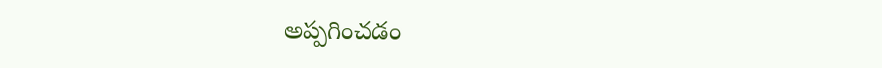అప్పగించడం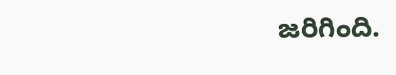జరిగింది.